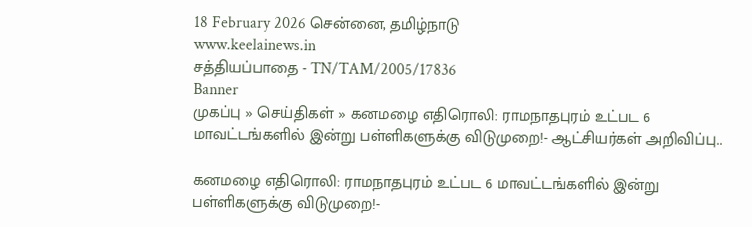18 February 2026 சென்னை, தமிழ்நாடு
www.keelainews.in
சத்தியப்பாதை - TN/TAM/2005/17836
Banner
முகப்பு » செய்திகள் » கனமழை எதிரொலி: ராமநாதபுரம் உட்பட 6 மாவட்டங்களில் இன்று பள்ளிகளுக்கு விடுமுறை!- ஆட்சியர்கள் அறிவிப்பு..

கனமழை எதிரொலி: ராமநாதபுரம் உட்பட 6 மாவட்டங்களில் இன்று பள்ளிகளுக்கு விடுமுறை!-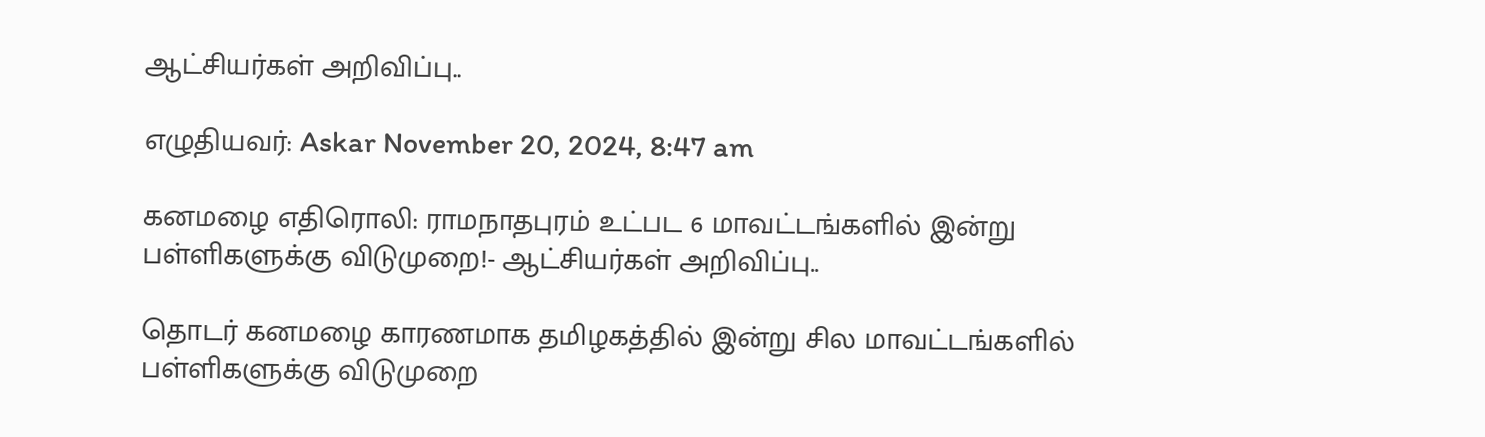ஆட்சியர்கள் அறிவிப்பு..

எழுதியவர்: Askar November 20, 2024, 8:47 am

கனமழை எதிரொலி: ராமநாதபுரம் உட்பட 6 மாவட்டங்களில் இன்று பள்ளிகளுக்கு விடுமுறை!- ஆட்சியர்கள் அறிவிப்பு..

தொடர் கனமழை காரணமாக தமிழகத்தில் இன்று சில மாவட்டங்களில் பள்ளிகளுக்கு விடுமுறை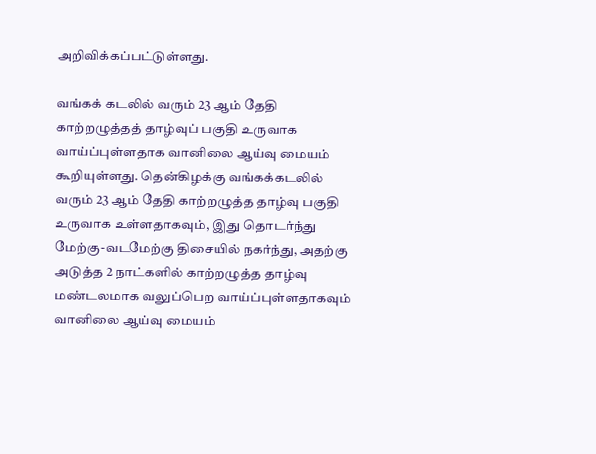அறிவிக்கப்பட்டுள்ளது.

வங்கக் கடலில் வரும் 23 ஆம் தேதி காற்றழுத்தத் தாழ்வுப் பகுதி உருவாக வாய்ப்புள்ளதாக வானிலை ஆய்வு மையம் கூறியுள்ளது. தென்கிழக்கு வங்கக்கடலில் வரும் 23 ஆம் தேதி காற்றழுத்த தாழ்வு பகுதி உருவாக உள்ளதாகவும், இது தொடர்ந்து மேற்கு-வடமேற்கு திசையில் நகர்ந்து, அதற்கு அடுத்த 2 நாட்களில் காற்றழுத்த தாழ்வு மண்டலமாக வலுப்பெற வாய்ப்புள்ளதாகவும் வானிலை ஆய்வு மையம்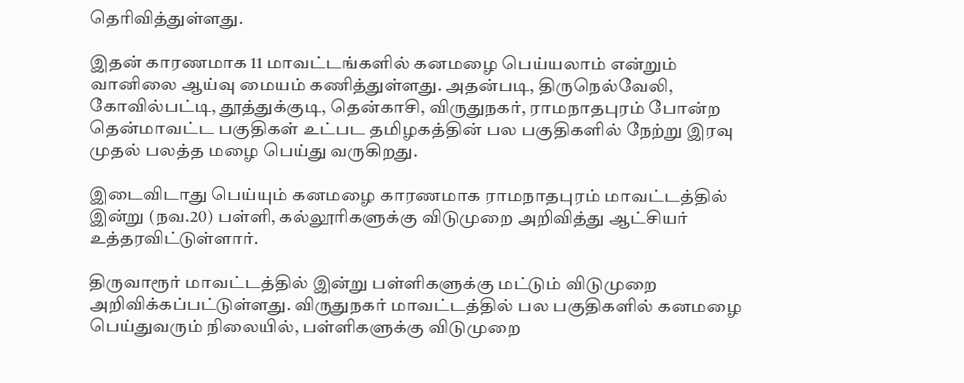தெரிவித்துள்ளது.

இதன் காரணமாக 11 மாவட்டங்களில் கனமழை பெய்யலாம் என்றும் வானிலை ஆய்வு மையம் கணித்துள்ளது. அதன்படி, திருநெல்வேலி, கோவில்பட்டி, தூத்துக்குடி, தென்காசி, விருதுநகர், ராமநாதபுரம் போன்ற தென்மாவட்ட பகுதிகள் உட்பட தமிழகத்தின் பல பகுதிகளில் நேற்று இரவு முதல் பலத்த மழை பெய்து வருகிறது.

இடைவிடாது பெய்யும் கனமழை காரணமாக ராமநாதபுரம் மாவட்டத்தில் இன்று (நவ.20) பள்ளி, கல்லூரிகளுக்கு விடுமுறை அறிவித்து ஆட்சியர் உத்தரவிட்டுள்ளார்.

திருவாரூர் மாவட்டத்தில் இன்று பள்ளிகளுக்கு மட்டும் விடுமுறை அறிவிக்கப்பட்டுள்ளது. விருதுநகர் மாவட்டத்தில் பல பகுதிகளில் கனமழை பெய்துவரும் நிலையில், பள்ளிகளுக்கு விடுமுறை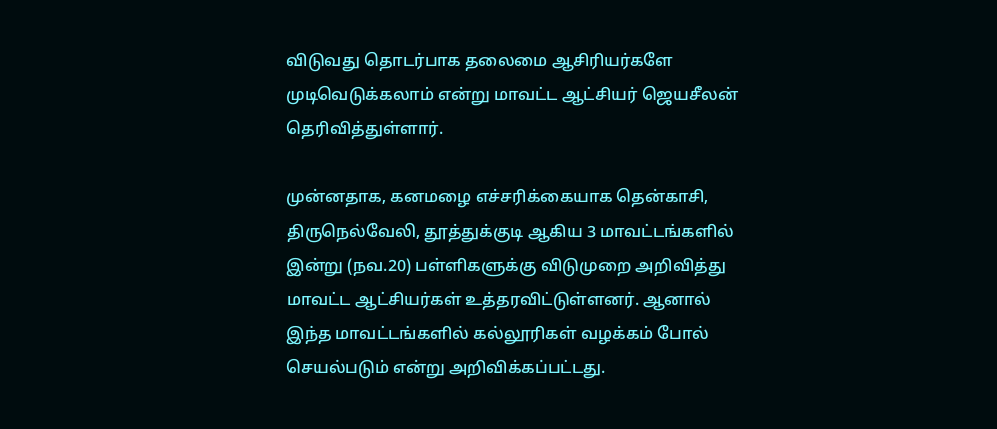விடுவது தொடர்பாக தலைமை ஆசிரியர்களே முடிவெடுக்கலாம் என்று மாவட்ட ஆட்சியர் ஜெயசீலன் தெரிவித்துள்ளார்.

முன்னதாக, கனமழை எச்சரிக்கையாக தென்காசி, திருநெல்வேலி, தூத்துக்குடி ஆகிய 3 மாவட்டங்களில் இன்று (நவ.20) பள்ளிகளுக்கு விடுமுறை அறிவித்து மாவட்ட ஆட்சியர்கள் உத்தரவிட்டுள்ளனர். ஆனால் இந்த மாவட்டங்களில் கல்லூரிகள் வழக்கம் போல் செயல்படும் என்று அறிவிக்கப்பட்டது.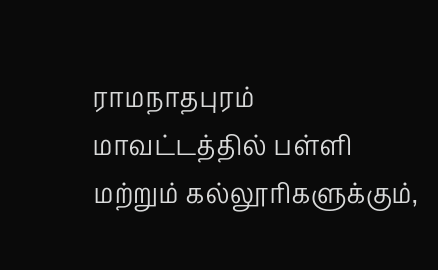ராமநாதபுரம் மாவட்டத்தில் பள்ளி மற்றும் கல்லூரிகளுக்கும்,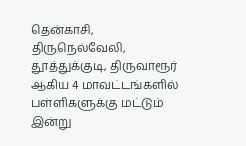தென்காசி, திருநெல்வேலி, தூத்துக்குடி, திருவாரூர் ஆகிய 4 மாவட்டங்களில் பள்ளிகளுக்கு மட்டும் இன்று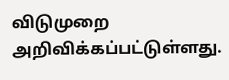விடுமுறை அறிவிக்கப்பட்டுள்ளது.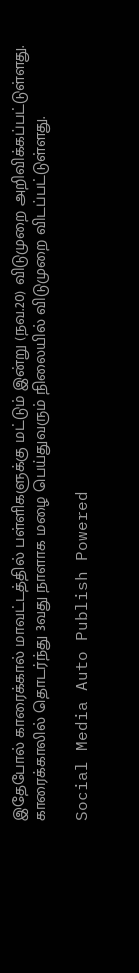இதேபோல் காரைக்கால் மாவட்டத்தில் பள்ளிகளுக்கு மட்டும் இன்று (நவ.20) விடுமுறை அறிவிக்கப்பட்டுள்ளது. காரைக்காலில் தொடர்ந்து 3வது நாளாக மழை பெய்துவரும் நிலையில் விடுமுறை விடப்பட்டுள்ளது.

Social Media Auto Publish Powered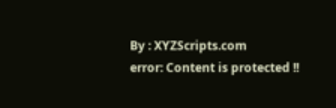By : XYZScripts.com
error: Content is protected !!